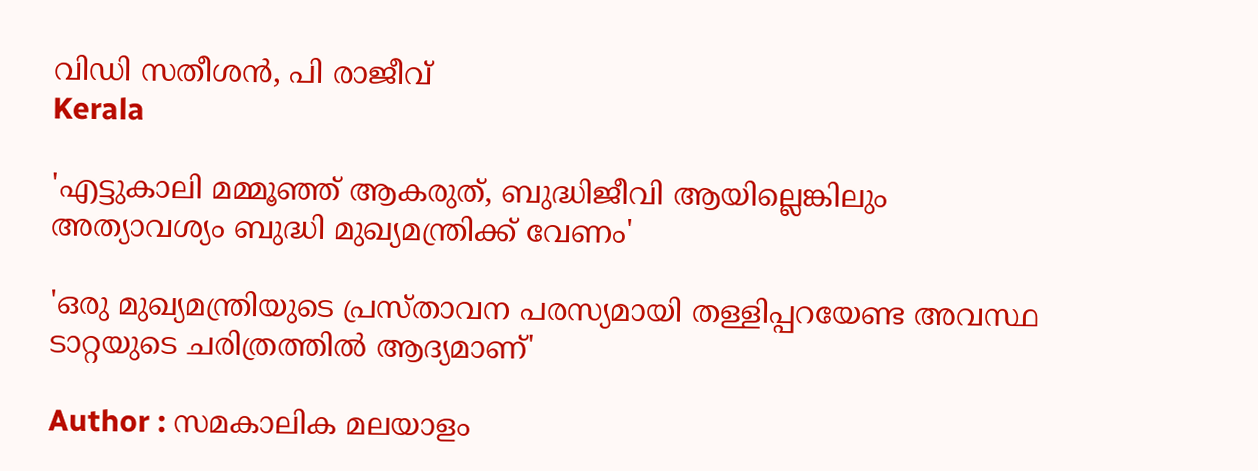വിഡി സതീശൻ, പി രാജീവ്
Kerala

'എട്ടുകാലി മമ്മൂഞ്ഞ് ആകരുത്, ബുദ്ധിജീവി ആയില്ലെങ്കിലും അത്യാവശ്യം ബുദ്ധി മുഖ്യമന്ത്രിക്ക് വേണം'

'ഒരു മുഖ്യമന്ത്രിയുടെ പ്രസ്താവന പരസ്യമായി തള്ളിപ്പറയേണ്ട അവസ്ഥ ടാറ്റയുടെ ചരിത്രത്തില്‍ ആദ്യമാണ്'

Author : സമകാലിക മലയാളം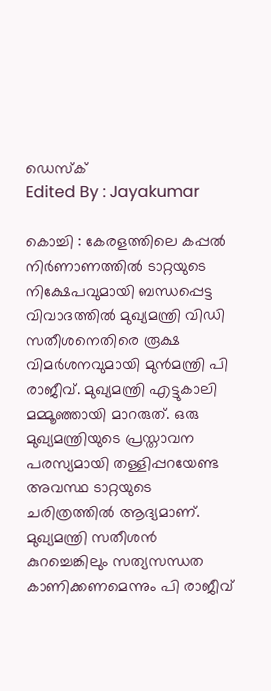ഡെസ്ക്
Edited By : Jayakumar

കൊച്ചി : കേരളത്തിലെ കപ്പല്‍ നിര്‍ണാണത്തില്‍ ടാറ്റയുടെ നിക്ഷേപവുമായി ബന്ധപ്പെട്ട വിവാദത്തില്‍ മുഖ്യമന്ത്രി വിഡി സതീശനെതിരെ രൂക്ഷ വിമര്‍ശനവുമായി മുന്‍മന്ത്രി പി രാജീവ്. മുഖ്യമന്ത്രി എട്ടുകാലി മമ്മൂഞ്ഞായി മാറരുത്. ഒരു മുഖ്യമന്ത്രിയുടെ പ്രസ്താവന പരസ്യമായി തള്ളിപ്പറയേണ്ട അവസ്ഥ ടാറ്റയുടെ ചരിത്രത്തില്‍ ആദ്യമാണ്. മുഖ്യമന്ത്രി സതീശന്‍ കുറച്ചെങ്കിലും സത്യസന്ധത കാണിക്കണമെന്നും പി രാജീവ്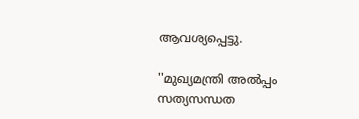ആവശ്യപ്പെട്ടു.

''മുഖ്യമന്ത്രി അല്‍പ്പം സത്യസന്ധത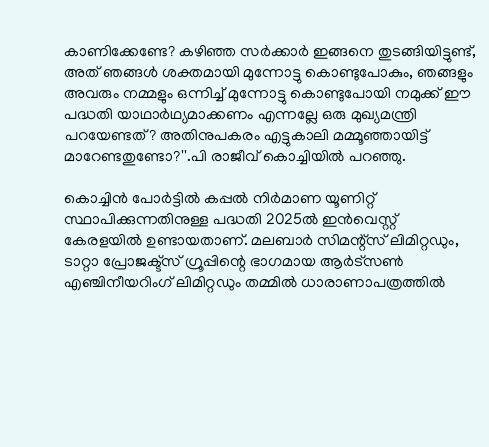കാണിക്കേണ്ടേ? കഴിഞ്ഞ സര്‍ക്കാര്‍ ഇങ്ങനെ തുടങ്ങിയിട്ടുണ്ട്, അത് ഞങ്ങള്‍ ശക്തമായി മുന്നോട്ടു കൊണ്ടുപോകും, ഞങ്ങളും അവരും നമ്മളും ഒന്നിച്ച് മുന്നോട്ടു കൊണ്ടുപോയി നമുക്ക് ഈ പദ്ധതി യാഥാര്‍ഥ്യമാക്കണം എന്നല്ലേ ഒരു മുഖ്യമന്ത്രി പറയേണ്ടത്? അതിനുപകരം എട്ടുകാലി മമ്മൂഞ്ഞായിട്ട് മാറേണ്ടതുണ്ടോ?''.പി രാജീവ് കൊച്ചിയില്‍ പറഞ്ഞു.

കൊച്ചിൻ പോർട്ടിൽ കപ്പൽ നിർമാണ യൂണിറ്റ് സ്ഥാപിക്കുന്നതിനുള്ള പദ്ധതി 2025ൽ ഇൻവെസ്റ്റ് കേരളയിൽ ഉണ്ടായതാണ്. മലബാർ സിമന്റ്സ് ലിമിറ്റഡും, ടാറ്റാ പ്രോജക്ട്സ് ഗ്രൂപ്പിന്റെ ഭാഗമായ ആർട്സൺ എഞ്ചിനീയറിംഗ് ലിമിറ്റഡും തമ്മിൽ ധാരാണാപത്രത്തിൽ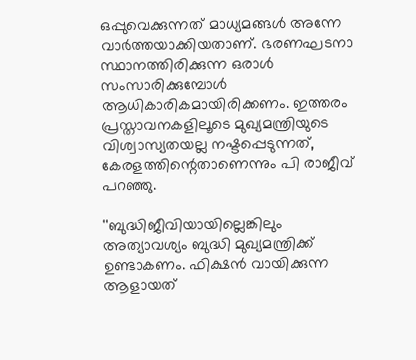ഒപ്പുവെക്കുന്നത് മാധ്യമങ്ങൾ അന്നേ വാർത്തയാക്കിയതാണ്. ഭരണഘടനാ സ്ഥാനത്തിരിക്കുന്ന ഒരാൾ സംസാരിക്കുമ്പോൾ ആധികാരികമായിരിക്കണം. ഇത്തരം പ്രസ്താവനകളിലൂടെ മുഖ്യമന്ത്രിയുടെ വിശ്വാസ്യതയല്ല നഷ്ടപ്പെടുന്നത്, കേരളത്തിന്റെതാണെന്നും പി രാജീവ് പറഞ്ഞു.

''ബുദ്ധിജീവിയായില്ലെങ്കിലും അത്യാവശ്യം ബുദ്ധി മുഖ്യമന്ത്രിക്ക് ഉണ്ടാകണം. ഫിക്ഷന്‍ വായിക്കുന്ന ആളായത്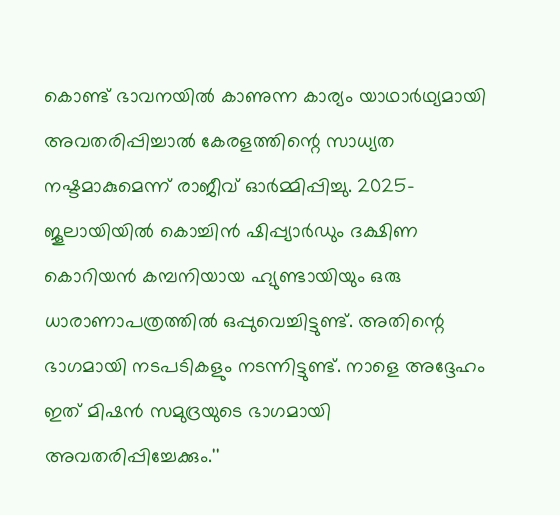കൊണ്ട് ഭാവനയില്‍ കാണുന്ന കാര്യം യാഥാര്‍ഥ്യമായി അവതരിപ്പിച്ചാല്‍ കേരളത്തിന്റെ സാധ്യത നഷ്ടമാകുമെന്ന് രാജീവ് ഓര്‍മ്മിപ്പിച്ചു. 2025- ജൂലായിയില്‍ കൊച്ചിന്‍ ഷിപ്പ്യാര്‍ഡും ദക്ഷിണ കൊറിയന്‍ കമ്പനിയായ ഹ്യുണ്ടായിയും ഒരു ധാരാണാപത്രത്തില്‍ ഒപ്പുവെച്ചിട്ടുണ്ട്. അതിന്റെ ഭാഗമായി നടപടികളും നടന്നിട്ടുണ്ട്. നാളെ അദ്ദേഹം ഇത് മിഷന്‍ സമുദ്രയുടെ ഭാഗമായി അവതരിപ്പിച്ചേക്കും.''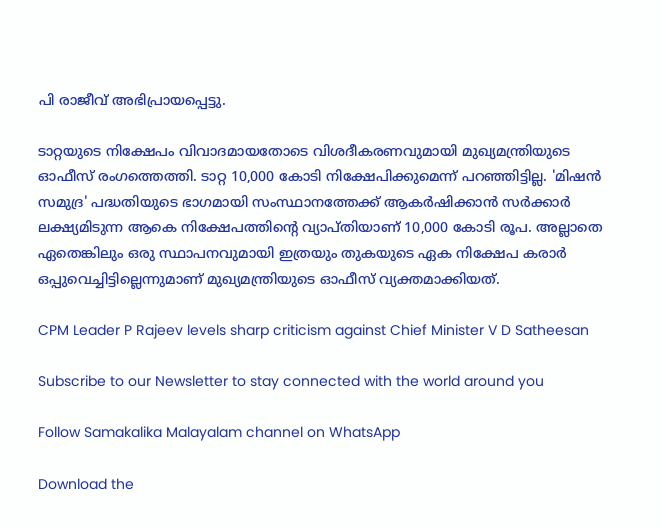പി രാജീവ് അഭിപ്രായപ്പെട്ടു.

ടാറ്റയുടെ നിക്ഷേപം വിവാദമായതോടെ വിശദീകരണവുമായി മുഖ്യമന്ത്രിയുടെ ഓഫീസ് രംഗത്തെത്തി. ടാറ്റ 10,000 കോടി നിക്ഷേപിക്കുമെന്ന് പറഞ്ഞിട്ടില്ല. 'മിഷന്‍ സമുദ്ര' പദ്ധതിയുടെ ഭാഗമായി സംസ്ഥാനത്തേക്ക് ആകര്‍ഷിക്കാന്‍ സര്‍ക്കാര്‍ ലക്ഷ്യമിടുന്ന ആകെ നിക്ഷേപത്തിന്റെ വ്യാപ്തിയാണ് 10,000 കോടി രൂപ. അല്ലാതെ ഏതെങ്കിലും ഒരു സ്ഥാപനവുമായി ഇത്രയും തുകയുടെ ഏക നിക്ഷേപ കരാര്‍ ഒപ്പുവെച്ചിട്ടില്ലെന്നുമാണ് മുഖ്യമന്ത്രിയുടെ ഓഫീസ് വ്യക്തമാക്കിയത്.

CPM Leader P Rajeev levels sharp criticism against Chief Minister V D Satheesan

Subscribe to our Newsletter to stay connected with the world around you

Follow Samakalika Malayalam channel on WhatsApp

Download the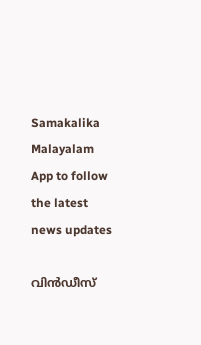Samakalika Malayalam App to follow the latest news updates

വിൻഡീസ്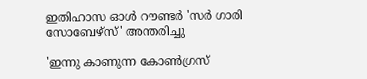ഇതിഹാസ ഓൾ റൗണ്ടർ 'സർ ഗാരി സോബേഴ്സ്' അന്തരിച്ചു

'ഇന്നു കാണുന്ന കോണ്‍ഗ്രസ്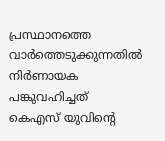പ്രസ്ഥാനത്തെ വാര്‍ത്തെടുക്കുന്നതില്‍ നിര്‍ണായക പങ്കുവഹിച്ചത് കെഎസ് യുവിന്റെ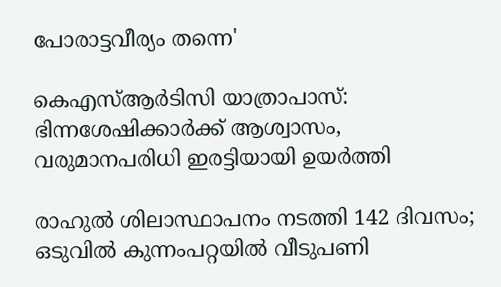പോരാട്ടവീര്യം തന്നെ'

കെഎസ്ആര്‍ടിസി യാത്രാപാസ്: ഭിന്നശേഷിക്കാര്‍ക്ക് ആശ്വാസം, വരുമാനപരിധി ഇരട്ടിയായി ഉയര്‍ത്തി

രാഹുല്‍ ശിലാസ്ഥാപനം നടത്തി 142 ദിവസം; ഒടുവില്‍ കുന്നംപറ്റയില്‍ വീടുപണി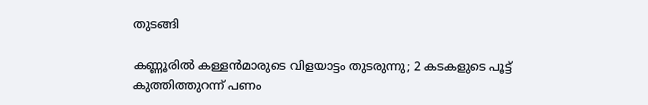തുടങ്ങി

കണ്ണൂരിൽ കള്ളൻമാരുടെ വിളയാട്ടം തുടരുന്നു; 2 കടകളുടെ പൂട്ട് കുത്തിത്തുറന്ന് പണം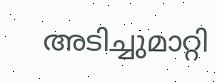അടിച്ചുമാറ്റി